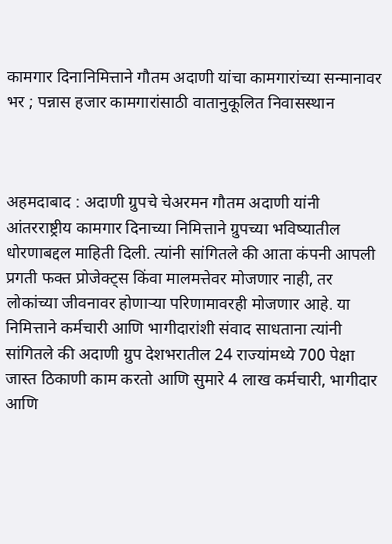कामगार दिनानिमित्ताने गौतम अदाणी यांचा कामगारांच्या सन्मानावर भर ; पन्नास हजार कामगारांसाठी वातानुकूलित निवासस्थान



अहमदाबाद : अदाणी ग्रुपचे चेअरमन गौतम अदाणी यांनी आंतरराष्ट्रीय कामगार दिनाच्या निमित्ताने ग्रुपच्या भविष्यातील धोरणाबद्दल माहिती दिली. त्यांनी सांगितले की आता कंपनी आपली प्रगती फक्त प्रोजेक्ट्स किंवा मालमत्तेवर मोजणार नाही, तर लोकांच्या जीवनावर होणाऱ्या परिणामावरही मोजणार आहे. या निमित्ताने कर्मचारी आणि भागीदारांशी संवाद साधताना त्यांनी सांगितले की अदाणी ग्रुप देशभरातील 24 राज्यांमध्ये 700 पेक्षा जास्त ठिकाणी काम करतो आणि सुमारे 4 लाख कर्मचारी, भागीदार आणि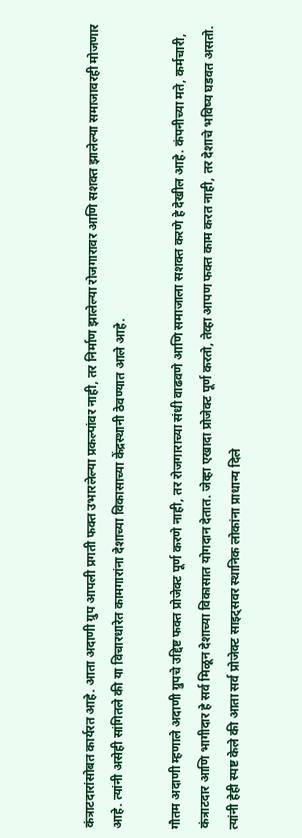कंत्राटदारांसोबत कार्यरत आहे. आता अदाणी ग्रुप आपली प्रगती फक्त उभारलेल्या प्रकल्पांवर नाही, तर निर्माण झालेल्या रोजगारावर आणि सशक्त झालेल्या समाजावरही मोजणार आहे. त्यांनी असेही सांगितले की या विचारधारेत कामगारांना देशाच्या विकासाच्या केंद्रस्थानी ठेवण्यात आले आहे.

गौतम अदाणी म्हणाले अदाणी ग्रुपचे उद्दिष्ट फक्त प्रोजेक्ट पूर्ण करणे नाही, तर रोजगाराच्या संधी वाढवणे आणि समाजाला सशक्त करणे हे देखील आहे. कंपनीच्या मते, कर्मचारी, कंत्राटदार आणि भागीदार हे सर्व मिळून देशाच्या विकासात योगदान देतात. जेव्हा एखादा प्रोजेक्ट पूर्ण करतो, तेव्हा आपण फक्त काम करत नाही, तर देशाचे भविष्य घडवत असतो. त्यांनी हेही स्पष्ट केले की आता सर्व प्रोजेक्ट साइट्सवर स्थानिक लोकांना प्राधान्य दिले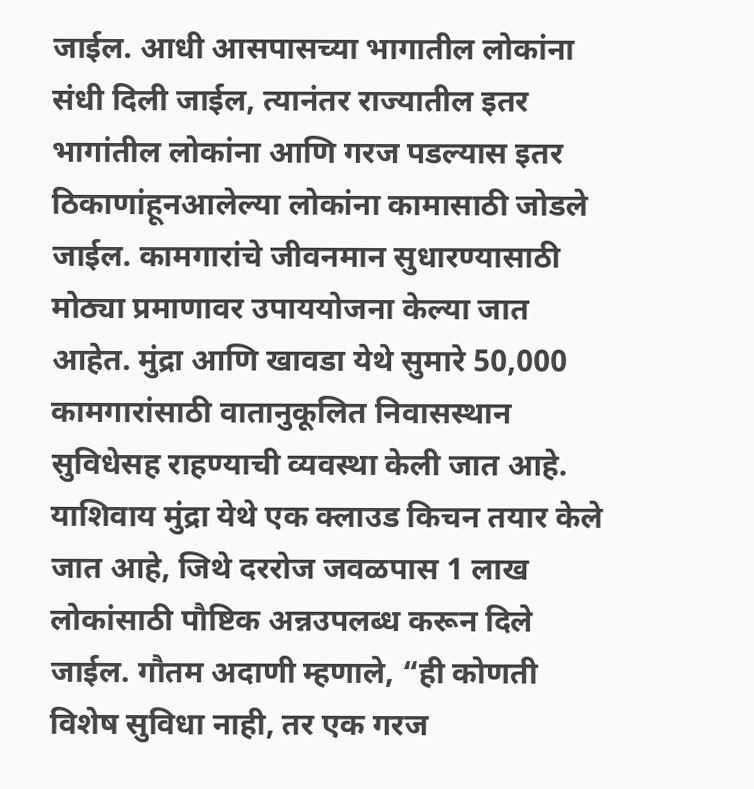जाईल. आधी आसपासच्या भागातील लोकांना संधी दिली जाईल, त्यानंतर राज्यातील इतर भागांतील लोकांना आणि गरज पडल्यास इतर ठिकाणांहूनआलेल्या लोकांना कामासाठी जोडले जाईल. कामगारांचे जीवनमान सुधारण्यासाठी मोठ्या प्रमाणावर उपाययोजना केल्या जात आहेत. मुंद्रा आणि खावडा येथे सुमारे 50,000 कामगारांसाठी वातानुकूलित निवासस्थान सुविधेसह राहण्याची व्यवस्था केली जात आहे. याशिवाय मुंद्रा येथे एक क्लाउड किचन तयार केले जात आहे, जिथे दररोज जवळपास 1 लाख लोकांसाठी पौष्टिक अन्नउपलब्ध करून दिले जाईल. गौतम अदाणी म्हणाले, “ही कोणती विशेष सुविधा नाही, तर एक गरज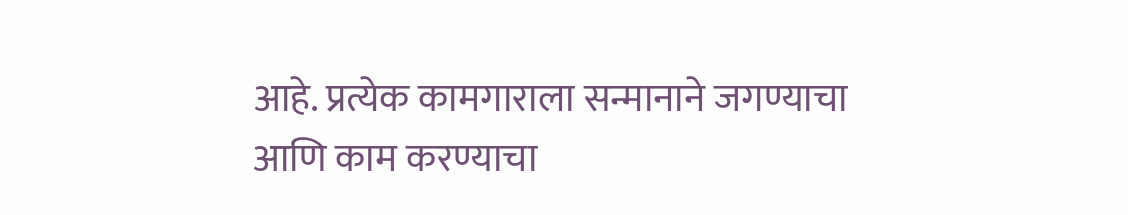आहे. प्रत्येक कामगाराला सन्मानाने जगण्याचा आणि काम करण्याचा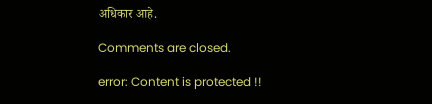अधिकार आहे.

Comments are closed.

error: Content is protected !!